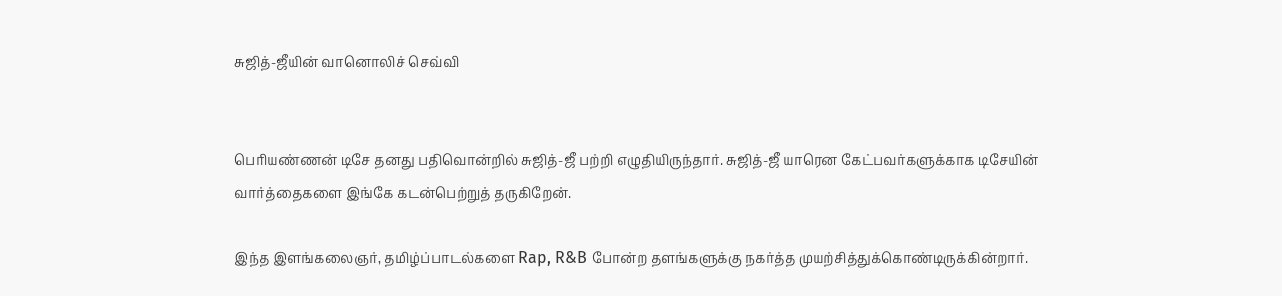சுஜித்-ஜீயின் வானொலிச் செவ்வி


பெரியண்ணன் டிசே தனது பதிவொன்றில் சுஜித்-ஜீ பற்றி எழுதியிருந்தார். சுஜித்-ஜீ யாரென கேட்பவர்களுக்காக டிசேயின் வார்த்தைகளை இங்கே கடன்பெற்றுத் தருகிறேன்.

இந்த இளங்கலைஞர், தமிழ்ப்பாடல்களை Rap, R&B போன்ற தளங்களுக்கு நகர்த்த முயற்சித்துக்கொண்டிருக்கின்றார்.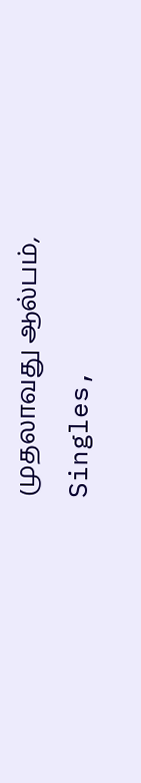முதலாவது ஆல்பம், Singles,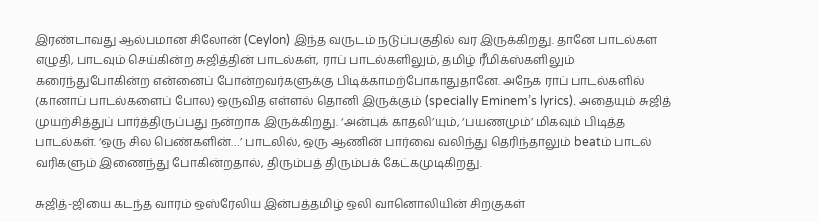இரண்டாவது ஆல்பமான சிலோன் (Ceylon) இந்த வருடம் நடுப்பகுதில் வர இருக்கிறது. தானே பாடல்கள எழுதி, பாடவும் செய்கின்ற சுஜித்தின் பாடல்கள், ராப் பாடல்களிலும், தமிழ் ரீமிக்ஸ்களிலும் கரைந்துபோகின்ற என்னைப் போன்றவர்களுக்கு பிடிக்காமற்போகாதுதானே. அநேக ராப் பாடல்களில் (கானாப் பாடல்களைப் போல) ஒருவித எள்ளல் தொனி இருக்கும் (specially Eminem’s lyrics). அதையும் சுஜித் முயற்சித்துப் பார்த்திருப்பது நன்றாக இருக்கிறது. ‘அன்புக் காதலி’யும், ‘பயணமும்’ மிகவும் பிடித்த பாடல்கள். ‘ஒரு சில பெண்களின்…’ பாடலில், ஒரு ஆணின் பார்வை வலிந்து தெரிந்தாலும் beatம் பாடல் வரிகளும் இணைந்து போகின்றதால், திரும்பத் திரும்பக் கேட்கமுடிகிறது.

சுஜித்-ஜியை கடந்த வாரம் ஒஸ்ரேலிய இன்பத்தமிழ் ஒலி வானொலியின் சிறகுகள்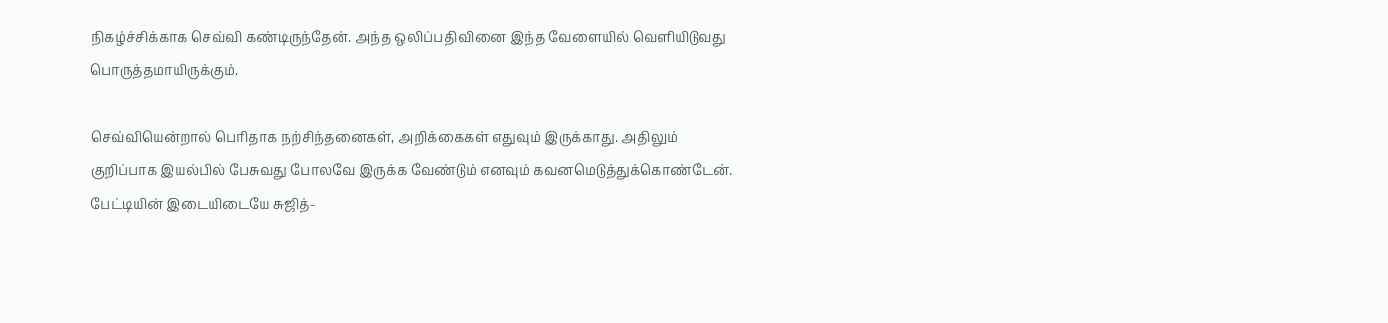நிகழ்ச்சிக்காக செவ்வி கண்டிருந்தேன். அந்த ஒலிப்பதிவினை இந்த வேளையில் வெளியிடுவது பொருத்தமாயிருக்கும்.

செவ்வியென்றால் பெரிதாக நற்சிந்தனைகள், அறிக்கைகள் எதுவும் இருக்காது. அதிலும் குறிப்பாக இயல்பில் பேசுவது போலவே இருக்க வேண்டும் எனவும் கவனமெடுத்துக்கொண்டேன். பேட்டியின் இடையிடையே சுஜித்-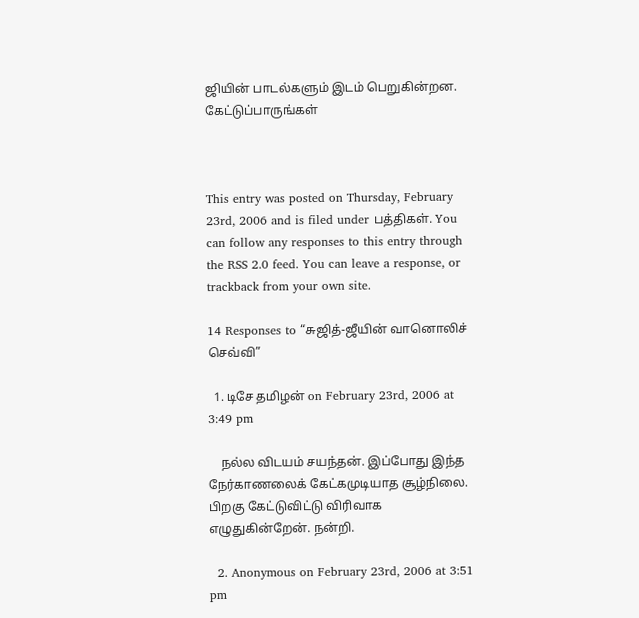ஜியின் பாடல்களும் இடம் பெறுகின்றன. கேட்டுப்பாருங்கள்



This entry was posted on Thursday, February 23rd, 2006 and is filed under பத்திகள். You can follow any responses to this entry through the RSS 2.0 feed. You can leave a response, or trackback from your own site.

14 Responses to “சுஜித்-ஜீயின் வானொலிச் செவ்வி”

  1. டிசே தமிழன் on February 23rd, 2006 at 3:49 pm

    நல்ல விடயம் சயந்தன். இப்போது இந்த நேர்காணலைக் கேட்கமுடியாத சூழ்நிலை. பிறகு கேட்டுவிட்டு விரிவாக எழுதுகின்றேன். நன்றி.

  2. Anonymous on February 23rd, 2006 at 3:51 pm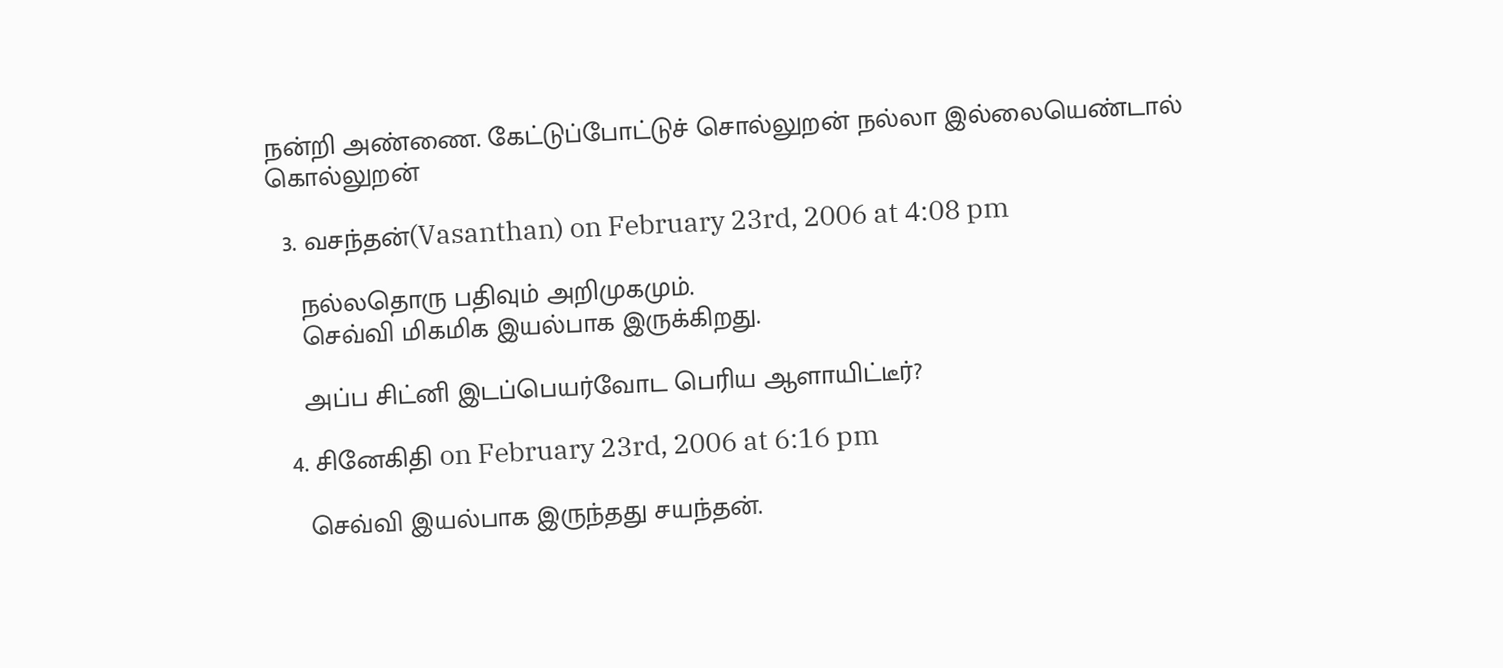நன்றி அண்ணை. கேட்டுப்போட்டுச் சொல்லுறன் நல்லா இல்லையெண்டால் கொல்லுறன்

  3. வசந்தன்(Vasanthan) on February 23rd, 2006 at 4:08 pm

    நல்லதொரு பதிவும் அறிமுகமும்.
    செவ்வி மிகமிக இயல்பாக இருக்கிறது.

    அப்ப சிட்னி இடப்பெயர்வோட பெரிய ஆளாயிட்டீர்?

  4. சினேகிதி on February 23rd, 2006 at 6:16 pm

    செவ்வி இயல்பாக இருந்தது சயந்தன்.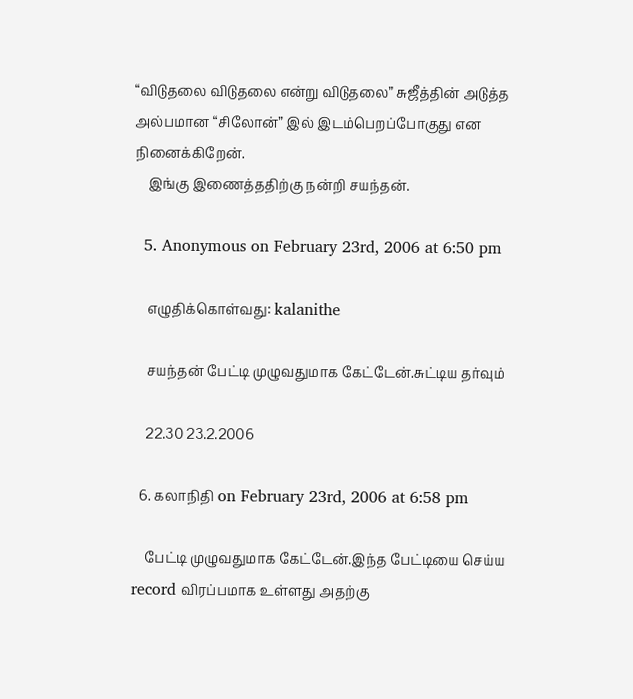“விடுதலை விடுதலை என்று விடுதலை” சுஜீத்தின் அடுத்த அல்பமான “சிலோன்” இல் இடம்பெறப்போகுது என நினைக்கிறேன்.
    இங்கு இணைத்ததிற்கு நன்றி சயந்தன்.

  5. Anonymous on February 23rd, 2006 at 6:50 pm

    எழுதிக்கொள்வது: kalanithe

    சயந்தன் பேட்டி முழுவதுமாக கேட்டேன்.சுட்டிய தர்வும்

    22.30 23.2.2006

  6. கலாநிதி on February 23rd, 2006 at 6:58 pm

    பேட்டி முழுவதுமாக கேட்டேன்.இந்த பேட்டியை செய்ய record விரப்பமாக உள்ளது அதற்கு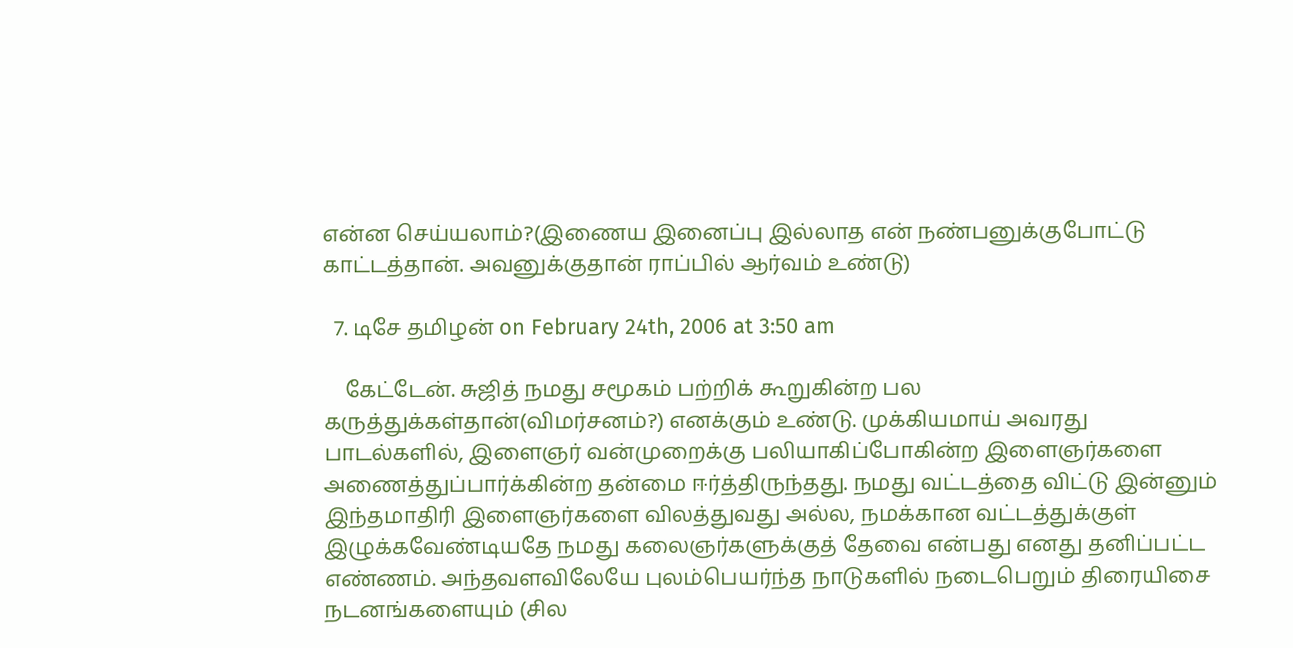என்ன செய்யலாம்?(இணைய இனைப்பு இல்லாத என் நண்பனுக்குபோட்டு காட்டத்தான். அவனுக்குதான் ராப்பில் ஆர்வம் உண்டு)

  7. டிசே தமிழன் on February 24th, 2006 at 3:50 am

    கேட்டேன். சுஜித் நமது சமூகம் பற்றிக் கூறுகின்ற பல கருத்துக்கள்தான்(விமர்சனம்?) எனக்கும் உண்டு. முக்கியமாய் அவரது பாடல்களில், இளைஞர் வன்முறைக்கு பலியாகிப்போகின்ற இளைஞர்களை அணைத்துப்பார்க்கின்ற தன்மை ஈர்த்திருந்தது. நமது வட்டத்தை விட்டு இன்னும் இந்தமாதிரி இளைஞர்களை விலத்துவது அல்ல, நமக்கான வட்டத்துக்குள் இழுக்கவேண்டியதே நமது கலைஞர்களுக்குத் தேவை என்பது எனது தனிப்பட்ட எண்ணம். அந்தவளவிலேயே புலம்பெயர்ந்த நாடுகளில் நடைபெறும் திரையிசை நடனங்களையும் (சில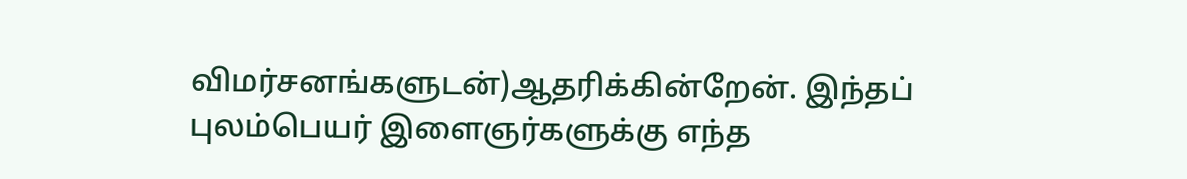விமர்சனங்களுடன்)ஆதரிக்கின்றேன். இந்தப் புலம்பெயர் இளைஞர்களுக்கு எந்த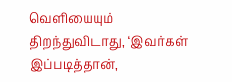வெளியையும் திறந்துவிடாது, ‘இவர்கள் இப்படித்தான்,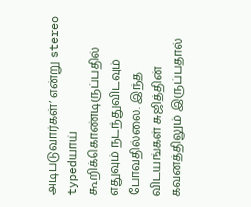அடிபடுவார்கள்’ என்று stereo typedயாய் கூறிக்கொண்டிருப்பதில் எதுவும் நடந்துவிடவும் போவதில்லை. இந்த விடயங்கள் சுஜித்தின் கவனத்திலும் இருப்பதால்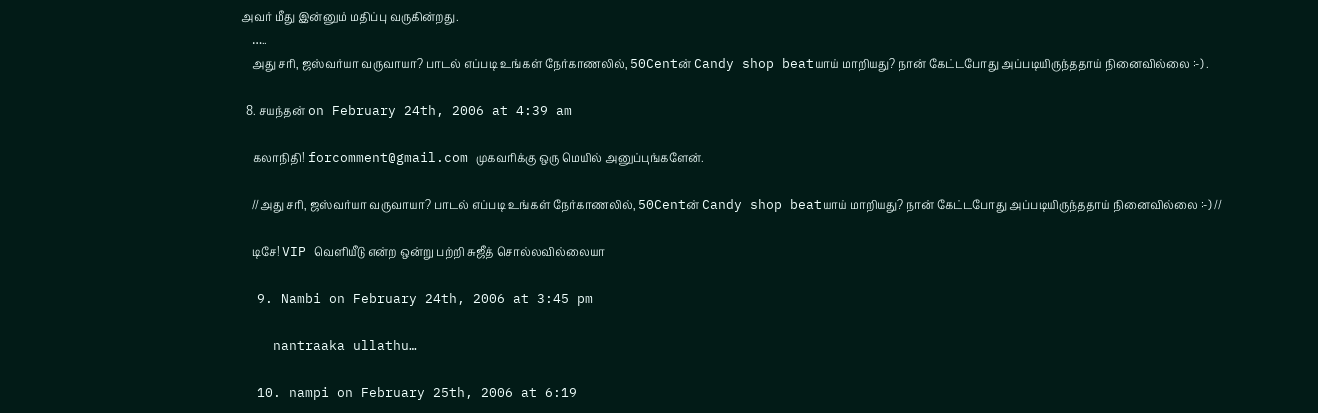அவர் மீது இன்னும் மதிப்பு வருகின்றது.
    …..
    அது சரி, ஜஸ்வர்யா வருவாயா? பாடல் எப்படி உங்கள் நேர்காணலில், 50Centன் Candy shop beatயாய் மாறியது? நான் கேட்டபோது அப்படியிருந்ததாய் நினைவில்லை :-) .

  8. சயந்தன் on February 24th, 2006 at 4:39 am

    கலாநிதி! forcomment@gmail.com முகவரிக்கு ஒரு மெயில் அனுப்புங்களேன்.

    //அது சரி, ஜஸ்வர்யா வருவாயா? பாடல் எப்படி உங்கள் நேர்காணலில், 50Centன் Candy shop beatயாய் மாறியது? நான் கேட்டபோது அப்படியிருந்ததாய் நினைவில்லை :-) //

    டிசே! VIP வெளியீடு என்ற ஒன்று பற்றி சுஜீத் சொல்லவில்லையா

  9. Nambi on February 24th, 2006 at 3:45 pm

    nantraaka ullathu…

  10. nampi on February 25th, 2006 at 6:19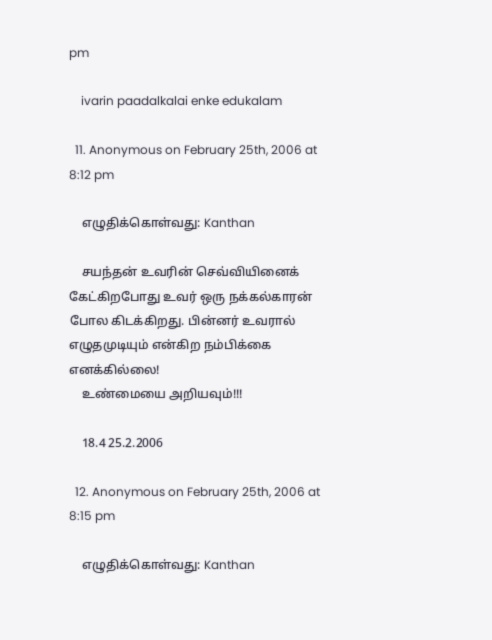pm

    ivarin paadalkalai enke edukalam

  11. Anonymous on February 25th, 2006 at 8:12 pm

    எழுதிக்கொள்வது: Kanthan

    சயந்தன் உவரின் செவ்வியினைக் கேட்கிறபோது உவர் ஒரு நக்கல்காரன் போல கிடக்கிறது. பின்னர் உவரால் எழுதமுடியும் என்கிற நம்பிக்கை எனக்கில்லை!
    உண்மையை அறியவும்!!!

    18.4 25.2.2006

  12. Anonymous on February 25th, 2006 at 8:15 pm

    எழுதிக்கொள்வது: Kanthan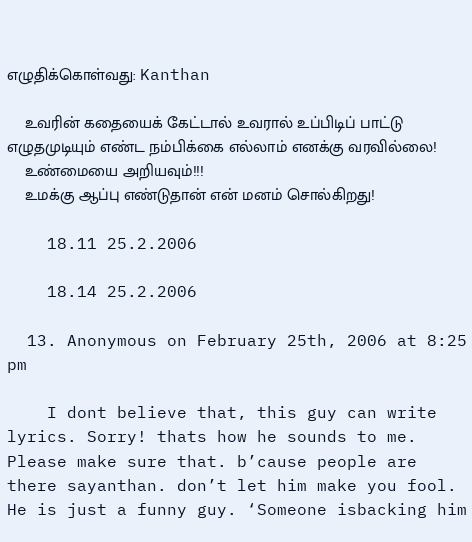எழுதிக்கொள்வது: Kanthan

    உவரின் கதையைக் கேட்டால் உவரால் உப்பிடிப் பாட்டு எழுதமுடியும் எண்ட நம்பிக்கை எல்லாம் எனக்கு வரவில்லை!
    உண்மையை அறியவும்!!!
    உமக்கு ஆப்பு எண்டுதான் என் மனம் சொல்கிறது!

    18.11 25.2.2006

    18.14 25.2.2006

  13. Anonymous on February 25th, 2006 at 8:25 pm

    I dont believe that, this guy can write lyrics. Sorry! thats how he sounds to me. Please make sure that. b’cause people are there sayanthan. don’t let him make you fool. He is just a funny guy. ‘Someone isbacking him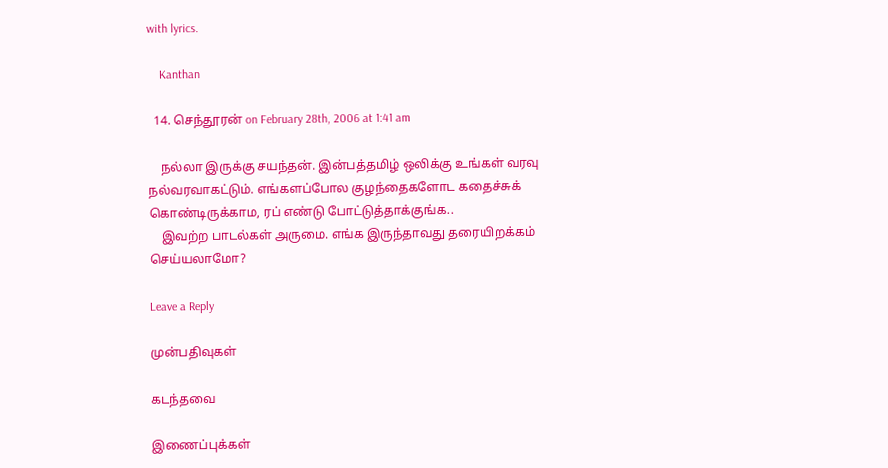with lyrics.

    Kanthan

  14. செந்தூரன் on February 28th, 2006 at 1:41 am

    நல்லா இருக்கு சயந்தன். இன்பத்தமிழ் ஒலிக்கு உங்கள் வரவு நல்வரவாகட்டும். எங்களப்போல குழந்தைகளோட கதைச்சுக் கொண்டிருக்காம, ரப் எண்டு போட்டுத்தாக்குங்க..
    இவற்ற பாடல்கள் அருமை. எங்க இருந்தாவது தரையிறக்கம் செய்யலாமோ?

Leave a Reply

முன்பதிவுகள்

கடந்தவை

இணைப்புக்கள்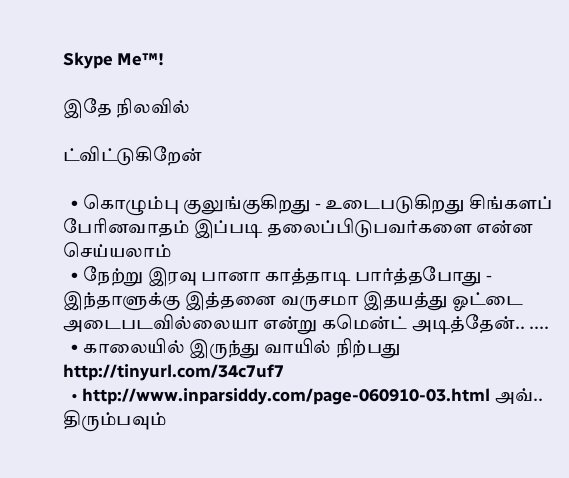Skype Me™!

இதே நிலவில்

ட்விட்டுகிறேன்

  • கொழும்பு குலுங்குகிறது - உடைபடுகிறது சிங்களப் பேரினவாதம் இப்படி தலைப்பிடுபவர்களை என்ன செய்யலாம்
  • நேற்று இரவு பானா காத்தாடி பார்த்தபோது - இந்தாளுக்கு இத்தனை வருசமா இதயத்து ஓட்டை அடைபடவில்லையா என்று கமென்ட் அடித்தேன்.. ....
  • காலையில் இருந்து வாயில் நிற்பது http://tinyurl.com/34c7uf7
  • http://www.inparsiddy.com/page-060910-03.html அவ்.. திரும்பவும்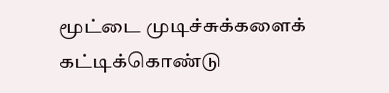மூட்டை முடிச்சுக்களைக் கட்டிக்கொண்டு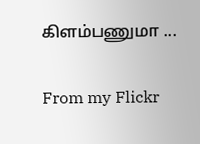கிளம்பணுமா ...

From my Flickr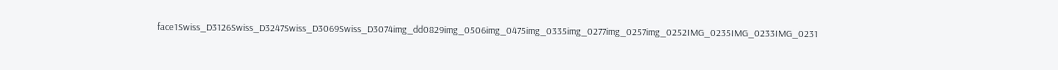face1Swiss_D3126Swiss_D3247Swiss_D3069Swiss_D3074img_dd0829img_0506img_0475img_0335img_0277img_0257img_0252IMG_0235IMG_0233IMG_0231